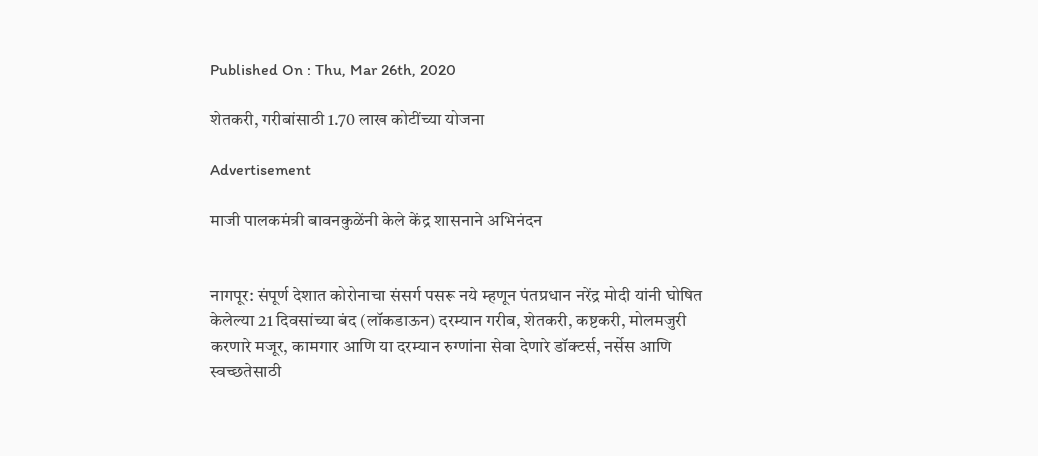Published On : Thu, Mar 26th, 2020

शेतकरी, गरीबांसाठी 1.70 लाख कोटींच्या योजना

Advertisement

माजी पालकमंत्री बावनकुळेंनी केले केंद्र शासनाने अभिनंदन


नागपूर: संपूर्ण देशात कोरोनाचा संसर्ग पसरू नये म्हणून पंतप्रधान नरेंद्र मोदी यांनी घोषित केलेल्या 21 दिवसांच्या बंद (लॉकडाऊन) दरम्यान गरीब, शेतकरी, कष्टकरी, मोलमजुरी करणारे मजूर, कामगार आणि या दरम्यान रुग्णांना सेवा देणारे डॉक्टर्स, नर्सेस आणि स्वच्छतेसाठी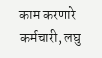काम करणारे कर्मचारी, लघु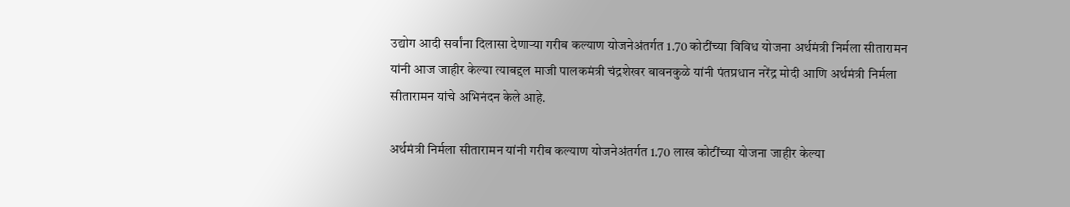उद्योग आदी सर्वांना दिलासा देणार्‍या गरीब कल्याण योजनेअंतर्गत 1.70 कोटींच्या विविध योजना अर्थमंत्री निर्मला सीतारामन यांनी आज जाहीर केल्या त्याबद्दल माजी पालकमंत्री चंद्रशेखर बावनकुळे यांनी पंतप्रधान नरेंद्र मोदी आणि अर्थमंत्री निर्मला सीतारामन यांचे अभिनंदन केले आहे.

अर्थमंत्री निर्मला सीतारामन यांनी गरीब कल्याण योजनेअंतर्गत 1.70 लाख कोटींच्या योजना जाहीर केल्या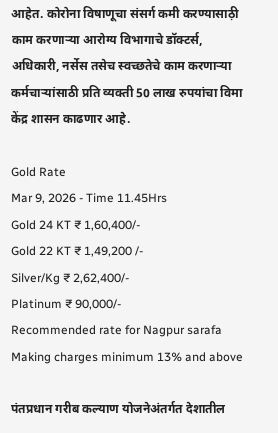आहेत. कोरोना विषाणूचा संसर्ग कमी करण्यासाठ़ी काम करणार्‍या आरोग्य विभागाचे डॉक्टर्स, अधिकारी, नर्सेस तसेच स्वच्छतेचे काम करणार्‍या कर्मचार्‍यांसाठी प्रति व्यक्ती 50 लाख रुपयांचा विमा केंद्र शासन काढणार आहे.

Gold Rate
Mar 9, 2026 - Time 11.45Hrs
Gold 24 KT ₹ 1,60,400/-
Gold 22 KT ₹ 1,49,200 /-
Silver/Kg ₹ 2,62,400/-
Platinum ₹ 90,000/-
Recommended rate for Nagpur sarafa Making charges minimum 13% and above

पंतप्रधान गरीब कल्याण योजनेअंतर्गत देशातील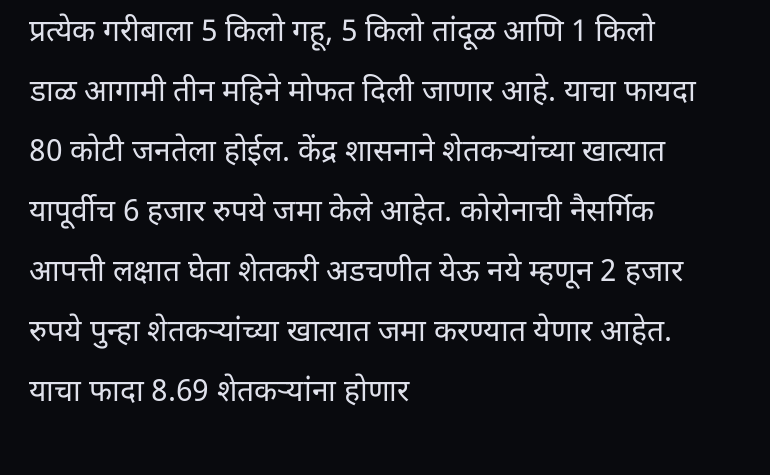प्रत्येक गरीबाला 5 किलो गहू, 5 किलो तांदूळ आणि 1 किलो डाळ आगामी तीन महिने मोफत दिली जाणार आहे. याचा फायदा 80 कोटी जनतेला होईल. केंद्र शासनाने शेतकर्‍यांच्या खात्यात यापूर्वीच 6 हजार रुपये जमा केले आहेत. कोरोनाची नैसर्गिक आपत्ती लक्षात घेता शेतकरी अडचणीत येऊ नये म्हणून 2 हजार रुपये पुन्हा शेतकर्‍यांच्या खात्यात जमा करण्यात येणार आहेत. याचा फादा 8.69 शेतकर्‍यांना होणार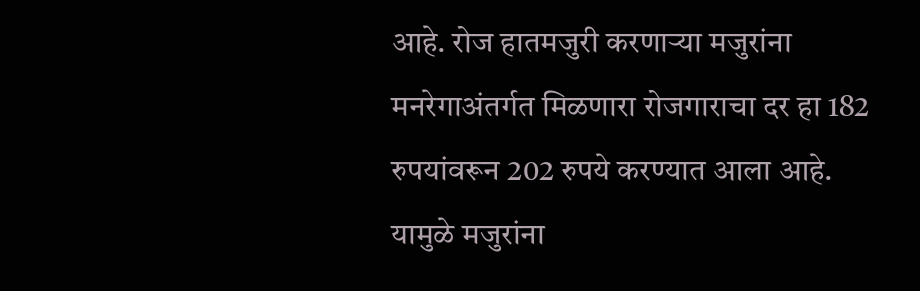आहे. रोज हातमजुरी करणार्‍या मजुरांना मनरेगाअंतर्गत मिळणारा रोजगाराचा दर हा 182 रुपयांवरून 202 रुपये करण्यात आला आहे. यामुळे मजुरांना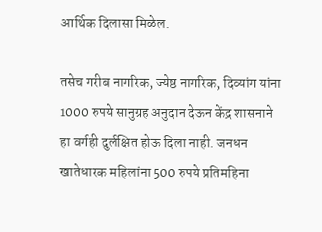आर्थिक दिलासा मिळेल.

तसेच गरीब नागरिक, ज्येष्ठ नागरिक, दिव्यांग यांना 1000 रुपये सानुग्रह अनुदान देऊन केंद्र शासनाने हा वर्गही दुर्लक्षित होऊ दिला नाही. जनधन खातेधारक महिलांना 500 रुपये प्रतिमहिना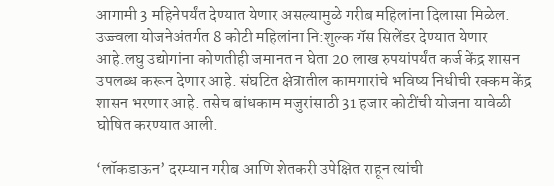आगामी 3 महिनेपर्यंत देण्यात येणार असल्यामुळे गरीब महिलांना दिलासा मिळेल. उज्ज्वला योजनेअंतर्गत 8 कोटी महिलांना नि:शुल्क गॅस सिलेंडर देण्यात येणार आहे.लघु उद्योगांना कोणतीही जमानत न घेता 20 लाख रुपयांपर्यंत कर्ज केंद्र शासन उपलब्ध करून देणार आहे. संघटित क्षेत्रातील कामगारांचे भविष्य निधीची रक्कम केंद्र शासन भरणार आहे. तसेच बांधकाम मजुरांसाठी 31 हजार कोटींची योजना यावेळी घोषित करण्यात आली.

‘लॉकडाऊन’ दरम्यान गरीब आणि शेतकरी उपेक्षित राहून त्यांची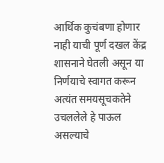आर्थिक कुचंबणा होणार नाही याची पूर्ण दखल केंद्र शासनाने घेतली असून या निर्णयाचे स्वागत करून अत्यंत समयसूचकतेने उचललेले हे पाऊल असल्याचे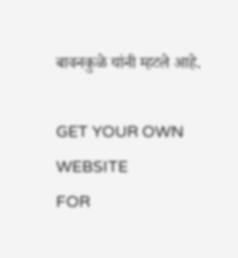बावनकुळे यांनी म्हटले आहे.

GET YOUR OWN WEBSITE
FOR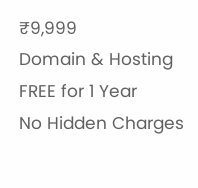₹9,999
Domain & Hosting FREE for 1 Year
No Hidden Charges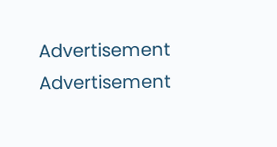Advertisement
Advertisement